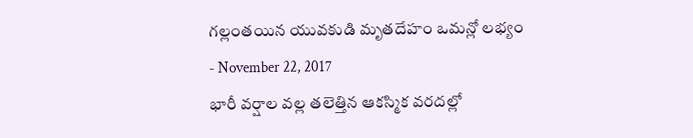గల్లంతయిన యువకుడి మృతదేహం ఒమన్లో లభ్యం
- November 22, 2017
భారీ వర్షాల వల్ల తలెత్తిన ఆకస్మిక వరదల్లో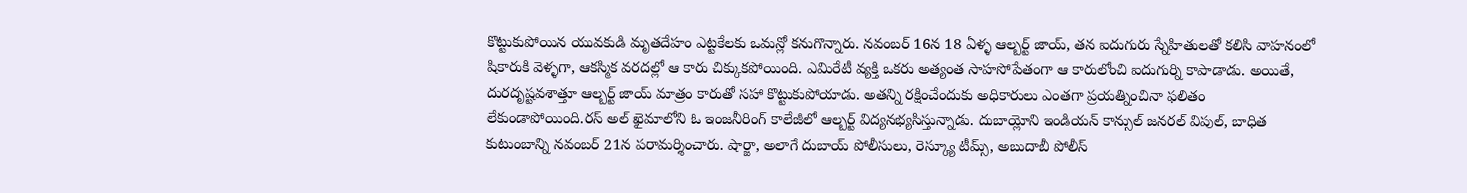కొట్టుకుపోయిన యువకుడి మృతదేహం ఎట్టకేలకు ఒమన్లో కనుగొన్నారు. నవంబర్ 16న 18 ఏళ్ళ ఆల్బర్ట్ జాయ్, తన ఐదుగురు స్నేహితులతో కలిసి వాహనంలో షికారుకి వెళ్ళగా, ఆకస్మిక వరదల్లో ఆ కారు చిక్కుకపోయింది. ఎమిరేటీ వ్యక్తి ఒకరు అత్యంత సాహసోపేతంగా ఆ కారులోంచి ఐదుగుర్ని కాపాడాడు. అయితే, దురదృష్టవశాత్తూ ఆల్బర్ట్ జాయ్ మాత్రం కారుతో సహా కొట్టుకుపోయాడు. అతన్ని రక్షించేందుకు అధికారులు ఎంతగా ప్రయత్నించినా ఫలితం లేకుండాపోయింది.రస్ అల్ ఖైమాలోని ఓ ఇంజనీరింగ్ కాలేజీలో ఆల్బర్ట్ విద్యనభ్యసిస్తున్నాడు. దుబాయ్లోని ఇండియన్ కాన్సుల్ జనరల్ విపుల్, బాధిత కుటుంబాన్ని నవంబర్ 21న పరామర్శించారు. షార్జా, అలాగే దుబాయ్ పోలీసులు, రెస్క్యూ టీమ్స్, అబుదాబీ పోలీస్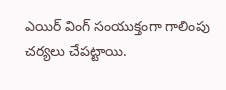ఎయిర్ వింగ్ సంయుక్తంగా గాలింపు చర్యలు చేపట్టాయి.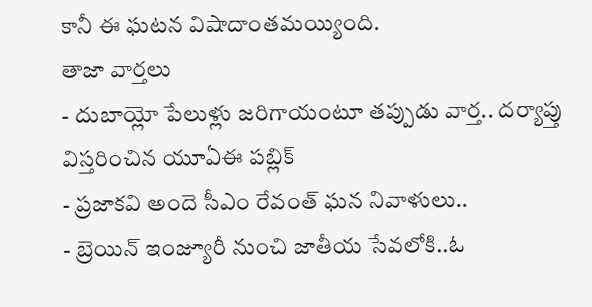కానీ ఈ ఘటన విషాదాంతమయ్యింది.
తాజా వార్తలు
- దుబాయ్లో పేలుళ్లు జరిగాయంటూ తప్పుడు వార్త.. దర్యాప్తు విస్తరించిన యూఏఈ పబ్లిక్
- ప్రజాకవి అందె సీఎం రేవంత్ ఘన నివాళులు..
- బ్రెయిన్ ఇంజ్యూరీ నుంచి జాతీయ సేవలోకి..ఓ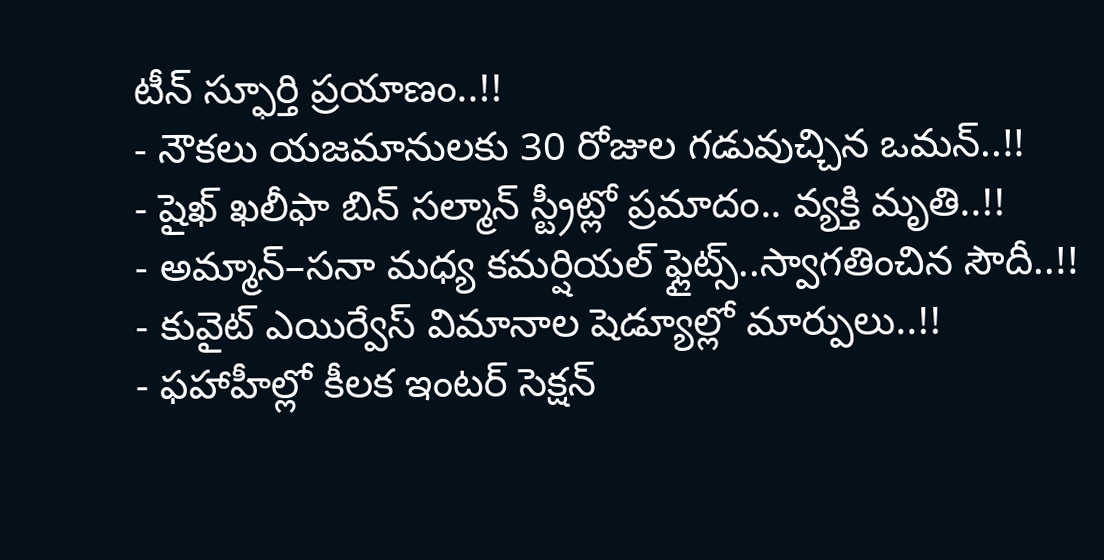టీన్ స్ఫూర్తి ప్రయాణం..!!
- నౌకలు యజమానులకు 30 రోజుల గడువుచ్చిన ఒమన్..!!
- షైఖ్ ఖలీఫా బిన్ సల్మాన్ స్ట్రీట్లో ప్రమాదం.. వ్యక్తి మృతి..!!
- అమ్మాన్–సనా మధ్య కమర్షియల్ ఫ్లైట్స్..స్వాగతించిన సౌదీ..!!
- కువైట్ ఎయిర్వేస్ విమానాల షెడ్యూల్లో మార్పులు..!!
- ఫహాహీల్లో కీలక ఇంటర్ సెక్షన్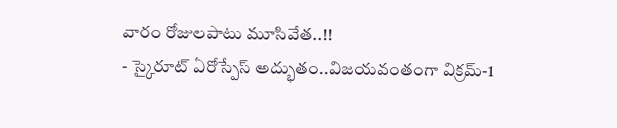వారం రోజులపాటు మూసివేత..!!
- స్కైరూట్ ఏరోస్పేస్ అద్భుతం..విజయవంతంగా విక్రమ్-1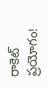రాకెట్ ప్రయోగం!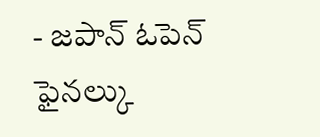- జపాన్ ఓపెన్ ఫైనల్కు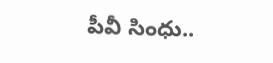పీవీ సింధు..